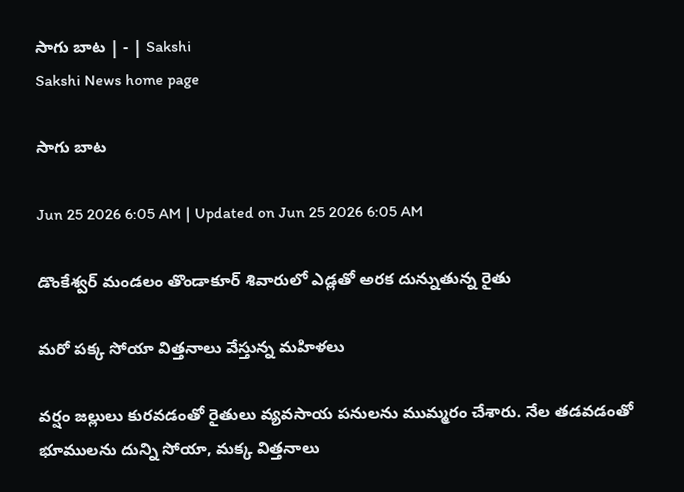సాగు బాట | - | Sakshi
Sakshi News home page

సాగు బాట

Jun 25 2026 6:05 AM | Updated on Jun 25 2026 6:05 AM

డొంకేశ్వర్‌ మండలం తొండాకూర్‌ శివారులో ఎడ్లతో అరక దున్నుతున్న రైతు

మరో పక్క సోయా విత్తనాలు వేస్తున్న మహిళలు

వర్షం జల్లులు కురవడంతో రైతులు వ్యవసాయ పనులను ముమ్మరం చేశారు. నేల తడవడంతో భూములను దున్ని సోయా, మక్క విత్తనాలు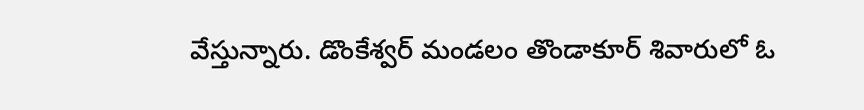వేస్తున్నారు. డొంకేశ్వర్‌ మండలం తొండాకూర్‌ శివారులో ఓ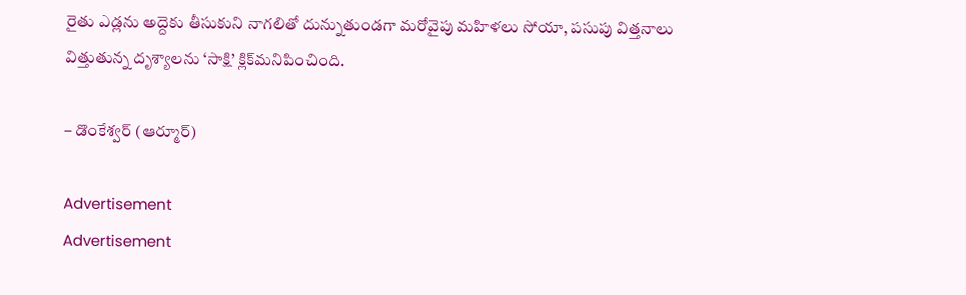రైతు ఎడ్లను అద్దెకు తీసుకుని నాగలితో దున్నుతుండగా మరోవైపు మహిళలు సోయా, పసుపు విత్తనాలు విత్తుతున్న దృశ్యాలను ‘సాక్షి’ క్లిక్‌మనిపించింది.

– డొంకేశ్వర్‌ (ఆర్మూర్‌)

Advertisement
Advertisement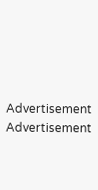Advertisement
Advertisement